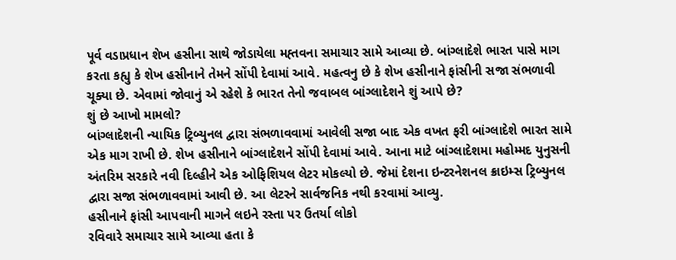પૂર્વ વડાપ્રધાન શેખ હસીના સાથે જોડાયેલા મહ્તવના સમાચાર સામે આવ્યા છે. બાંગ્લાદેશે ભારત પાસે માગ કરતા કહ્યુ કે શેખ હસીનાને તેમને સોંપી દેવામાં આવે. મહત્વનુ છે કે શેખ હસીનાને ફાંસીની સજા સંભળાવી ચૂક્યા છે. એવામાં જોવાનું એ રહેશે કે ભારત તેનો જવાબલ બાંગ્લાદેશને શું આપે છે?
શું છે આખો મામલો?
બાંગ્લાદેશની ન્યાયિક ટ્રિબ્યુનલ દ્વારા સંભળાવવામાં આવેલી સજા બાદ એક વખત ફરી બાંગ્લાદેશે ભારત સામે એક માગ રાખી છે. શેખ હસીનાને બાંગ્લાદેશને સોંપી દેવામાં આવે. આના માટે બાંગ્લાદેશમા મહોમ્મદ યુનુસની અંતરિમ સરકારે નવી દિલ્હીને એક ઓફિશિયલ લેટર મોકલ્યો છે. જેમાં દેશના ઇન્ટરનેશનલ ક્રાઇમ્સ ટ્રિબ્યુનલ દ્વારા સજા સંભળાવવામાં આવી છે. આ લેટરને સાર્વજનિક નથી કરવામાં આવ્યુ.
હસીનાને ફાંસી આપવાની માગને લઇને રસ્તા પર ઉતર્યા લોકો
રવિવારે સમાચાર સામે આવ્યા હતા કે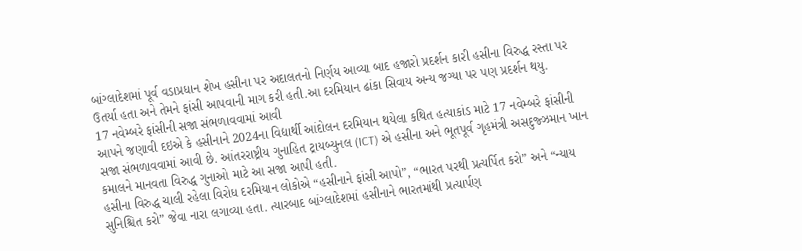બાંગ્લાદેશમાં પૂર્વ વડાપ્રધાન શેખ હસીના પર અદાલતનો નિર્ણય આવ્યા બાદ હજારો પ્રદર્શન કારી હસીના વિરુદ્ધ રસ્તા પર ઉતર્યા હતા અને તેમને ફાંસી આપવાની માગ કરી હતી.આ દરમિયાન ઢાંકા સિવાય અન્ય જગ્યા પર પણ પ્રદર્શન થયુ.
17 નવેમ્બરે ફાંસીની સજા સંભળાવવામાં આવી
આપને જણાવી દઇએ કે હસીનાને 2024ના વિદ્યાર્થી આંદોલન દરમિયાન થયેલા કથિત હત્યાકાંડ માટે 17 નવેમ્બરે ફાંસીની સજા સંભળાવવામાં આવી છે. આંતરરાષ્ટ્રીય ગુનાહિત ટ્રાયબ્યુનલ (ICT) એ હસીના અને ભૂતપૂર્વ ગૃહમંત્રી અસદુજ્ઝમાન ખાન કમાલને માનવતા વિરુદ્ધ ગુનાઓ માટે આ સજા આપી હતી.
હસીના વિરુદ્ધ ચાલી રહેલા વિરોધ દરમિયાન લોકોએ “હસીનાને ફાંસી આપો”, “ભારત પરથી પ્રત્યર્પિત કરો” અને “ન્યાય સુનિશ્ચિત કરો” જેવા નારા લગાવ્યા હતા. ત્યારબાદ બાંગ્લાદેશમાં હસીનાને ભારતમાંથી પ્રત્યાર્પણ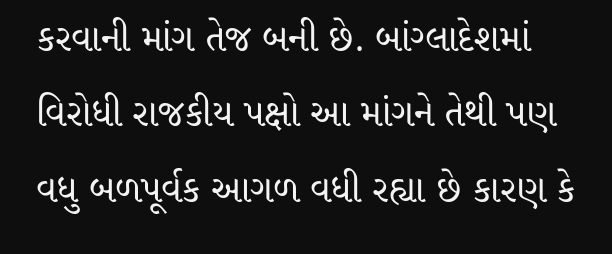કરવાની માંગ તેજ બની છે. બાંગ્લાદેશમાં વિરોધી રાજકીય પક્ષો આ માંગને તેથી પણ વધુ બળપૂર્વક આગળ વધી રહ્યા છે કારણ કે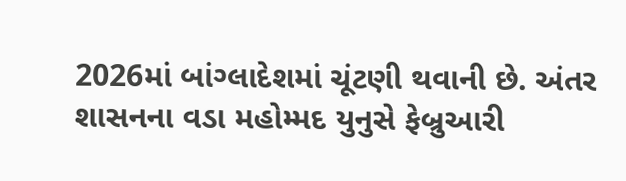2026માં બાંગ્લાદેશમાં ચૂંટણી થવાની છે. અંતર શાસનના વડા મહોમ્મદ યુનુસે ફેબ્રુઆરી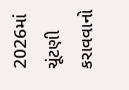2026માં ચૂંટણી કરાવવાનો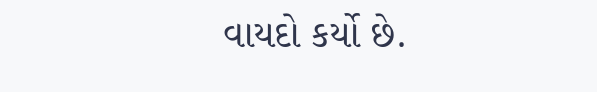વાયદો કર્યો છે.